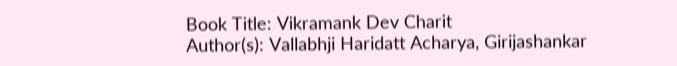Book Title: Vikramank Dev Charit
Author(s): Vallabhji Haridatt Acharya, Girijashankar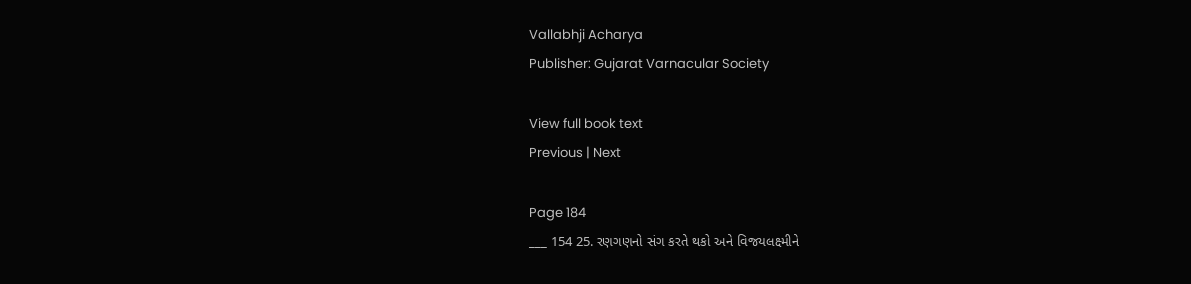Vallabhji Acharya
Publisher: Gujarat Varnacular Society

View full book text
Previous | Next

Page 184
___ 154 25. રણગણનો સંગ કરતે થકો અને વિજયલક્ષ્મીને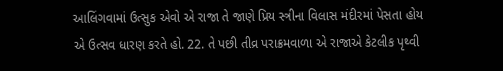આલિંગવામાં ઉત્સુક એવો એ રાજા તે જાણે પ્રિય સ્ત્રીના વિલાસ મંદીરમાં પેસતા હોય એ ઉત્સવ ધારણ કરતે હો. 22. તે પછી તીવ્ર પરાક્રમવાળા એ રાજાએ કેટલીક પૃથ્વી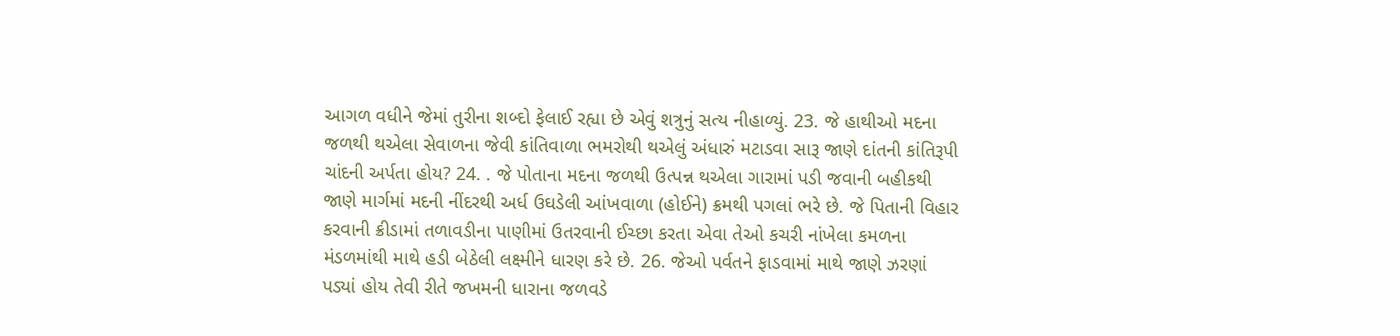આગળ વધીને જેમાં તુરીના શબ્દો ફેલાઈ રહ્યા છે એવું શત્રુનું સત્ય નીહાળ્યું. 23. જે હાથીઓ મદના જળથી થએલા સેવાળના જેવી કાંતિવાળા ભમરોથી થએલું અંધારું મટાડવા સારૂ જાણે દાંતની કાંતિરૂપી ચાંદની અર્પતા હોય? 24. . જે પોતાના મદના જળથી ઉત્પન્ન થએલા ગારામાં પડી જવાની બહીકથી જાણે માર્ગમાં મદની નીંદરથી અર્ધ ઉઘડેલી આંખવાળા (હોઈને) ક્રમથી પગલાં ભરે છે. જે પિતાની વિહાર કરવાની ક્રીડામાં તળાવડીના પાણીમાં ઉતરવાની ઈચ્છા કરતા એવા તેઓ કચરી નાંખેલા કમળના મંડળમાંથી માથે હડી બેઠેલી લક્ષ્મીને ધારણ કરે છે. 26. જેઓ પર્વતને ફાડવામાં માથે જાણે ઝરણાં પડ્યાં હોય તેવી રીતે જખમની ધારાના જળવડે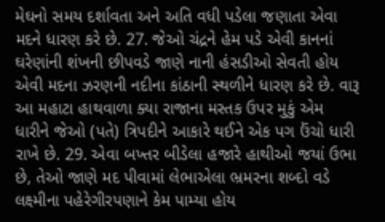મેઘનો સમય દર્શાવતા અને અતિ વધી પડેલા જણાતા એવા મદને ધારણ કરે છે. 27. જેઓ ચંદ્રને હેમ પડે એવી કાનનાં ઘરેણાંની શંખની છીપવડે જાણે નાની હંસડીઓ સેવતી હોય એવી મદના ઝરણની નદીના કાંઠાની સ્થળીને ધારણ કરે છે. વારૂ આ મહાટા હાથવાળા ક્યા રાજાના મસ્તક ઉપર મુકું એમ ધારીને જેઓ (પતે) ત્રિપદીને આકારે થઈને એક પગ ઉંચો ધારી રાખે છે. 29. એવા બખ્તર બીડેલા હજારે હાથીઓ જયાં ઉભા છે, તેઓ જાણે મદ પીવામાં લેભાએલા ભ્રમરના શબ્દો વડે લક્ષ્મીના પહેરેગીરપણાને કેમ પામ્યા હોય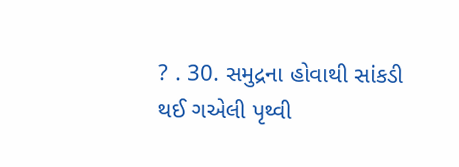? . 30. સમુદ્રના હોવાથી સાંકડી થઈ ગએલી પૃથ્વી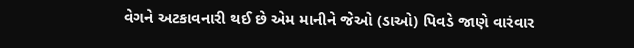વેગને અટકાવનારી થઈ છે એમ માનીને જેઓ (ડાઓ) પિવડે જાણે વારંવાર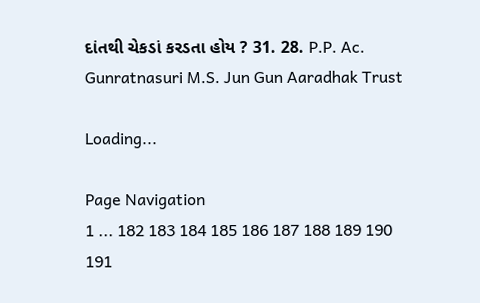દાંતથી ચેકડાં કરડતા હોય ? 31. 28. P.P. Ac. Gunratnasuri M.S. Jun Gun Aaradhak Trust

Loading...

Page Navigation
1 ... 182 183 184 185 186 187 188 189 190 191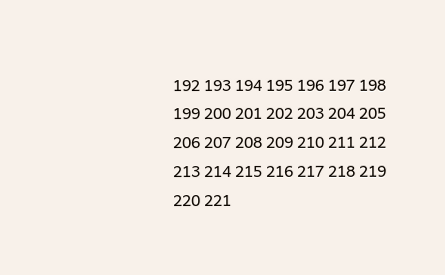192 193 194 195 196 197 198 199 200 201 202 203 204 205 206 207 208 209 210 211 212 213 214 215 216 217 218 219 220 221